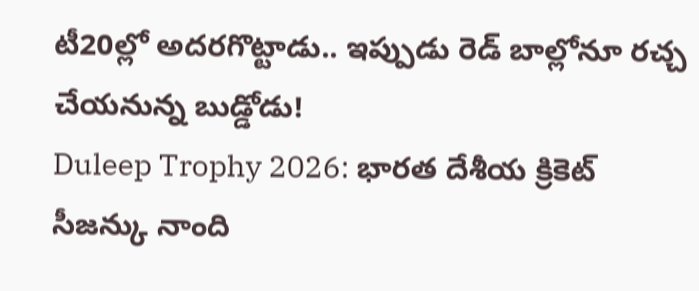టీ20ల్లో అదరగొట్టాడు.. ఇప్పుడు రెడ్ బాల్లోనూ రచ్చ చేయనున్న బుడ్డోడు!
Duleep Trophy 2026: భారత దేశీయ క్రికెట్ సీజన్కు నాంది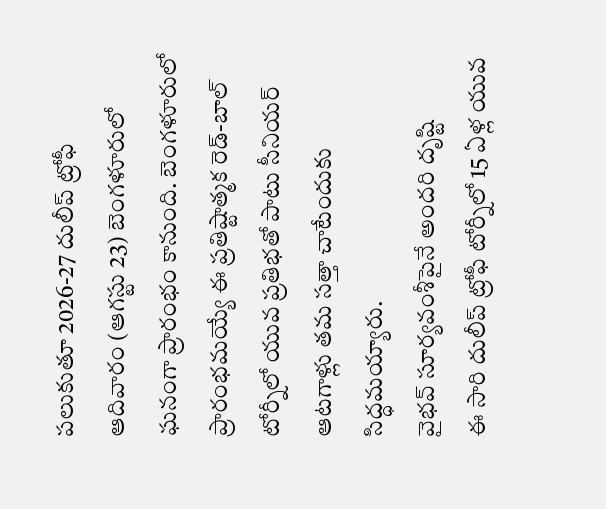పలుకుతూ 2026-27 దులీప్ ట్రోఫీ ఆదివారం (ఆగస్టు 23) బెంగళూరులో ఘనంగా ప్రారంభం కానుంది. బెంగళూరులో ప్రారంభమయ్యే ఈ ప్రతిష్టాత్మక రెడ్-బాల్ టోర్నీలో యువ ప్రతిభతో పాటు సీనియర్ ఆటగాళ్లు తమ సత్తా చాటేందుకు సిద్ధమయ్యారు.
వైభవ్ సూర్యవంశీపైనే అందరి దృష్టి
ఈ సారి దులీప్ ట్రోఫీ టోర్నీలో 15 ఏళ్ల యువ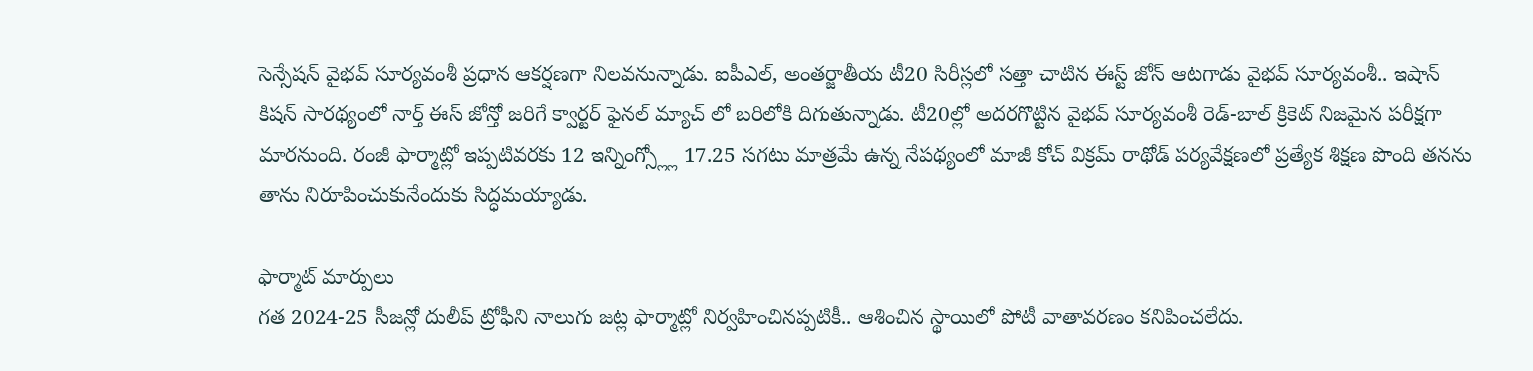సెన్సేషన్ వైభవ్ సూర్యవంశీ ప్రధాన ఆకర్షణగా నిలవనున్నాడు. ఐపీఎల్, అంతర్జాతీయ టీ20 సిరీస్లలో సత్తా చాటిన ఈస్ట్ జోన్ ఆటగాడు వైభవ్ సూర్యవంశీ.. ఇషాన్ కిషన్ సారథ్యంలో నార్త్ ఈస్ జోన్తో జరిగే క్వార్టర్ ఫైనల్ మ్యాచ్ లో బరిలోకి దిగుతున్నాడు. టీ20ల్లో అదరగొట్టిన వైభవ్ సూర్యవంశీ రెడ్-బాల్ క్రికెట్ నిజమైన పరీక్షగా మారనుంది. రంజీ ఫార్మాట్లో ఇప్పటివరకు 12 ఇన్నింగ్స్ల్లో 17.25 సగటు మాత్రమే ఉన్న నేపథ్యంలో మాజీ కోచ్ విక్రమ్ రాథోడ్ పర్యవేక్షణలో ప్రత్యేక శిక్షణ పొంది తనను తాను నిరూపించుకునేందుకు సిద్ధమయ్యాడు.

ఫార్మాట్ మార్పులు
గత 2024-25 సీజన్లో దులీప్ ట్రోఫీని నాలుగు జట్ల ఫార్మాట్లో నిర్వహించినప్పటికీ.. ఆశించిన స్థాయిలో పోటీ వాతావరణం కనిపించలేదు.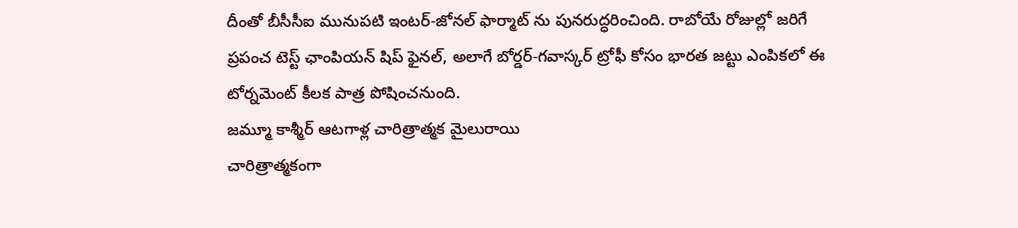దీంతో బీసీసీఐ మునుపటి ఇంటర్-జోనల్ ఫార్మాట్ ను పునరుద్ధరించింది. రాబోయే రోజుల్లో జరిగే ప్రపంచ టెస్ట్ ఛాంపియన్ షిప్ ఫైనల్, అలాగే బోర్డర్-గవాస్కర్ ట్రోఫీ కోసం భారత జట్టు ఎంపికలో ఈ టోర్నమెంట్ కీలక పాత్ర పోషించనుంది.
జమ్మూ కాశ్మీర్ ఆటగాళ్ల చారిత్రాత్మక మైలురాయి
చారిత్రాత్మకంగా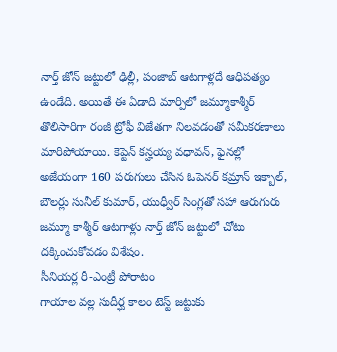నార్త్ జోన్ జట్టులో ఢిల్లీ, పంజాబ్ ఆటగాళ్లదే ఆధిపత్యం ఉండేది. అయితే ఈ ఏడాది మార్పిలో జమ్మూకాశ్మీర్ తొలిసారిగా రంజీ ట్రోఫీ విజేతగా నిలవడంతో సమీకరణాలు మారిపోయాయి. కెప్టెన్ కన్హయ్య వధావన్, ఫైనల్లో అజేయంగా 160 పరుగులు చేసిన ఓపెనర్ కమ్రాన్ ఇక్బాల్, బౌలర్లు సునీల్ కుమార్, యుధ్వీర్ సింగ్లతో సహా ఆరుగురు జమ్మూ కాశ్మీర్ ఆటగాళ్లు నార్త్ జోన్ జట్టులో చోటు దక్కించుకోవడం విశేషం.
సీనియర్ల రీ-ఎంట్రీ పోరాటం
గాయాల వల్ల సుదీర్ఘ కాలం టెస్ట్ జట్టుకు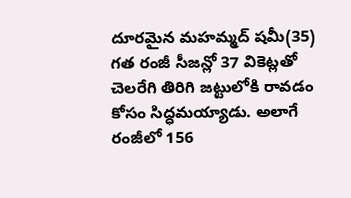దూరమైన మహమ్మద్ షమీ(35) గత రంజీ సీజన్లో 37 వికెట్లతో చెలరేగి తిరిగి జట్టులోకి రావడం కోసం సిద్ధమయ్యాడు. అలాగే రంజీలో 156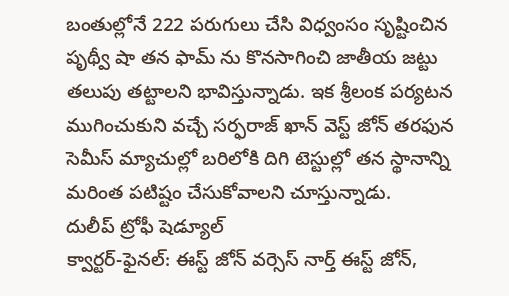బంతుల్లోనే 222 పరుగులు చేసి విధ్వంసం సృష్టించిన పృథ్వీ షా తన ఫామ్ ను కొనసాగించి జాతీయ జట్టు తలుపు తట్టాలని భావిస్తున్నాడు. ఇక శ్రీలంక పర్యటన ముగించుకుని వచ్చే సర్ఫరాజ్ ఖాన్ వెస్ట్ జోన్ తరఫున సెమీస్ మ్యాచుల్లో బరిలోకి దిగి టెస్టుల్లో తన స్థానాన్ని మరింత పటిష్టం చేసుకోవాలని చూస్తున్నాడు.
దులీప్ ట్రోఫీ షెడ్యూల్
క్వార్టర్-ఫైనల్: ఈస్ట్ జోన్ వర్సెస్ నార్త్ ఈస్ట్ జోన్,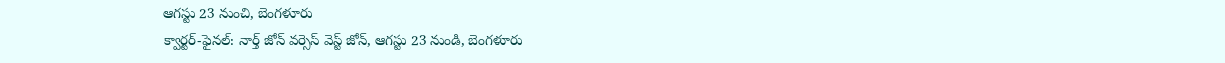ఆగస్టు 23 నుంచి, బెంగళూరు
క్వార్టర్-ఫైనల్: నార్త్ జోన్ వర్సెస్ వెస్ట్ జోన్, ఆగస్టు 23 నుండి, బెంగళూరు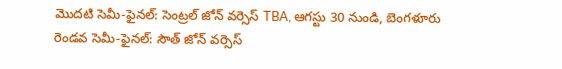మొదటి సెమీ-ఫైనల్: సెంట్రల్ జోన్ వర్సెస్ TBA, ఆగస్టు 30 నుండి, బెంగళూరు
రెండవ సెమీ-ఫైనల్: సౌత్ జోన్ వర్సెస్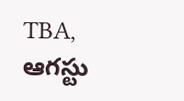TBA, ఆగస్టు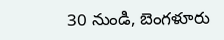30 నుండి, బెంగళూరు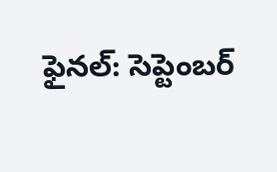ఫైనల్: సెప్టెంబర్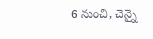6 నుంచి, చెన్నై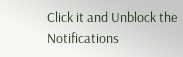Click it and Unblock the Notifications